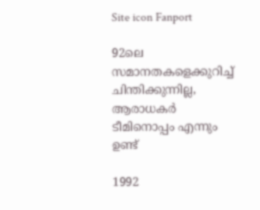Site icon Fanport

92ലെ സമാനതകളെക്കുറിച്ച് ചിന്തിക്കുന്നില്ല, ആരാധകര്‍ ടീമിനൊപ്പം എന്നും ഉണ്ട്

1992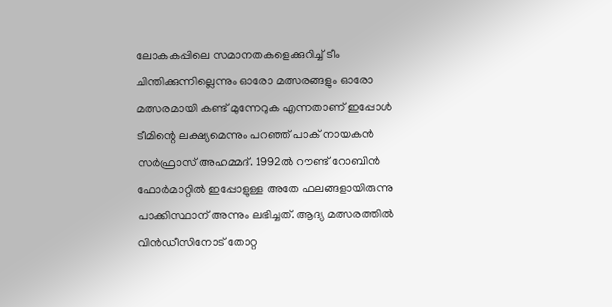ലോകകപ്പിലെ സമാനതകളെക്കുറിച്ച് ടീം ചിന്തിക്കുന്നില്ലെന്നും ഓരോ മത്സരങ്ങളും ഓരോ മത്സരമായി കണ്ട് മുന്നേറുക എന്നതാണ് ഇപ്പോള്‍ ടീമിന്റെ ലക്ഷ്യമെന്നും പറഞ്ഞ് പാക് നായകന്‍ സര്‍ഫ്രാസ് അഹമ്മദ്. 1992ല്‍ റൗണ്ട് റോബിന്‍ ഫോര്‍മാറ്റില്‍ ഇപ്പോളുള്ള അതേ ഫലങ്ങളായിരുന്നു പാക്കിസ്ഥാന് അന്നും ലഭിച്ചത്. ആദ്യ മത്സരത്തില്‍ വിന്‍ഡീസിനോട് തോറ്റ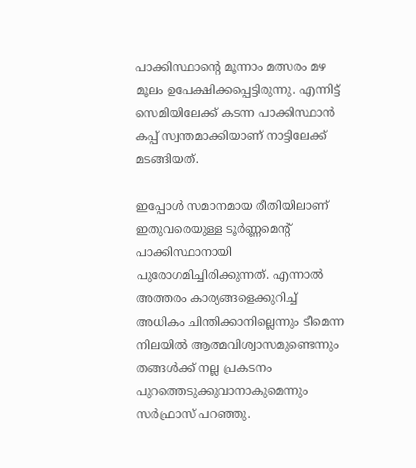പാക്കിസ്ഥാന്റെ മൂന്നാം മത്സരം മഴ മൂലം ഉപേക്ഷിക്കപ്പെട്ടിരുന്നു. എന്നിട്ട് സെമിയിലേക്ക് കടന്ന പാക്കിസ്ഥാന്‍ കപ്പ് സ്വന്തമാക്കിയാണ് നാട്ടിലേക്ക് മടങ്ങിയത്.

ഇപ്പോള്‍ സമാനമായ രീതിയിലാണ് ഇതുവരെയുള്ള ടൂര്‍ണ്ണമെന്റ് പാക്കിസ്ഥാനായി പുരോഗമിച്ചിരിക്കുന്നത്. എന്നാല്‍ അത്തരം കാര്യങ്ങളെക്കുറിച്ച് അധികം ചിന്തിക്കാനില്ലെന്നും ടീമെന്ന നിലയില്‍ ആത്മവിശ്വാസമുണ്ടെന്നും തങ്ങള്‍ക്ക് നല്ല പ്രകടനം പുറത്തെടുക്കുവാനാകുമെന്നും സര്‍ഫ്രാസ് പറഞ്ഞു.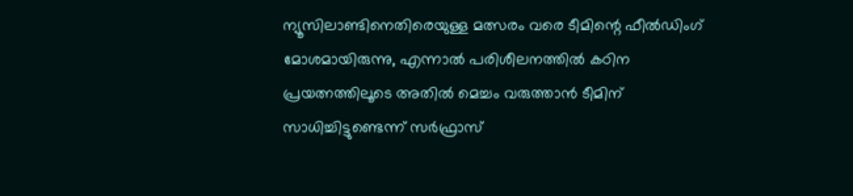ന്യൂസിലാണ്ടിനെതിരെയുള്ള മത്സരം വരെ ടീമിന്റെ ഫീല്‍ഡിംഗ് മോശമായിരുന്നു, എന്നാല്‍ പരിശീലനത്തില്‍ കഠിന പ്രയത്നത്തിലൂടെ അതില്‍ മെച്ചം വരുത്താന്‍ ടീമിന് സാധിച്ചിട്ടുണ്ടെന്ന് സര്‍ഫ്രാസ്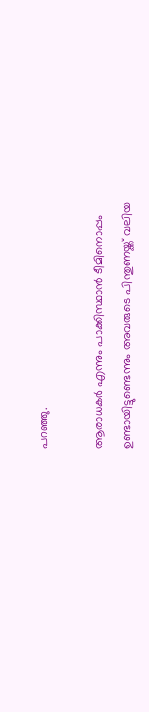പറഞ്ഞു.

ആരാധകര്‍ എന്നും പാക്കിസ്ഥാന്‍ ടീമിനൊപ്പം ഉണ്ടായിട്ടുണ്ടെന്നും അവരുടെ പിന്തുണയ്ക്ക് വലിയ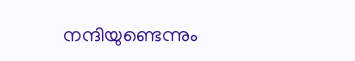നന്ദിയുണ്ടെന്നും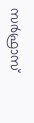സര്‍ഫ്രാസ്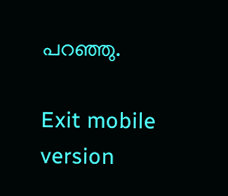പറഞ്ഞു.

Exit mobile version